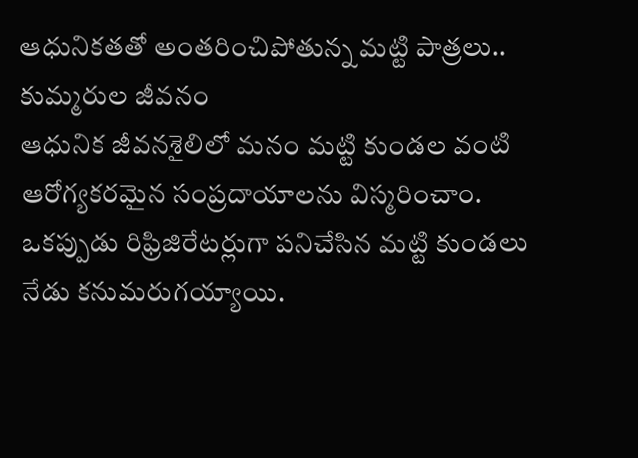ఆధునికతతో అంతరించిపోతున్న మట్టి పాత్రలు.. కుమ్మరుల జీవనం
ఆధునిక జీవనశైలిలో మనం మట్టి కుండల వంటి ఆరోగ్యకరమైన సంప్రదాయాలను విస్మరించాం. ఒకప్పుడు రిఫ్రిజిరేటర్లుగా పనిచేసిన మట్టి కుండలు నేడు కనుమరుగయ్యాయి.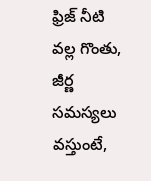ఫ్రిజ్ నీటి వల్ల గొంతు, జీర్ణ సమస్యలు వస్తుంటే,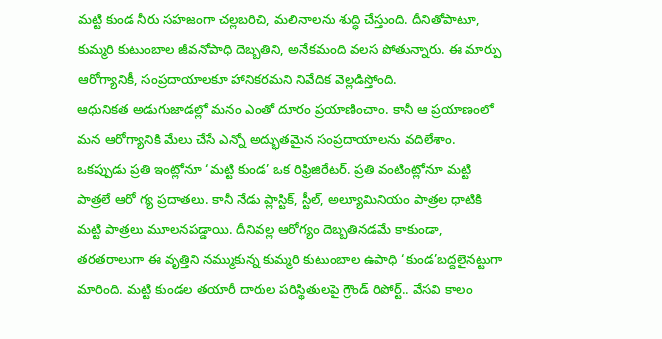మట్టి కుండ నీరు సహజంగా చల్లబరిచి, మలినాలను శుద్ధి చేస్తుంది. దీనితోపాటూ, కుమ్మరి కుటుంబాల జీవనోపాధి దెబ్బతిని, అనేకమంది వలస పోతున్నారు. ఈ మార్పు ఆరోగ్యానికీ, సంప్రదాయాలకూ హానికరమని నివేదిక వెల్లడిస్తోంది.
ఆధునికత అడుగుజాడల్లో మనం ఎంతో దూరం ప్రయాణించాం. కానీ ఆ ప్రయాణంలో మన ఆరోగ్యానికి మేలు చేసే ఎన్నో అద్భుతమైన సంప్రదాయాలను వదిలేశాం. ఒకప్పుడు ప్రతి ఇంట్లోనూ ‘మట్టి కుండ’ ఒక రిఫ్రిజిరేటర్. ప్రతి వంటింట్లోనూ మట్టి పాత్రలే ఆరో గ్య ప్రదాతలు. కానీ నేడు ప్లాస్టిక్, స్టీల్, అల్యూమినియం పాత్రల ధాటికి మట్టి పాత్రలు మూలనపడ్డాయి. దీనివల్ల ఆరోగ్యం దెబ్బతినడమే కాకుండా, తరతరాలుగా ఈ వృత్తిని నమ్ముకున్న కుమ్మరి కుటుంబాల ఉపాధి ‘కుండ’బద్దలైనట్టుగా మారింది. మట్టి కుండల తయారీ దారుల పరిస్థితులపై గ్రౌండ్ రిపోర్ట్.. వేసవి కాలం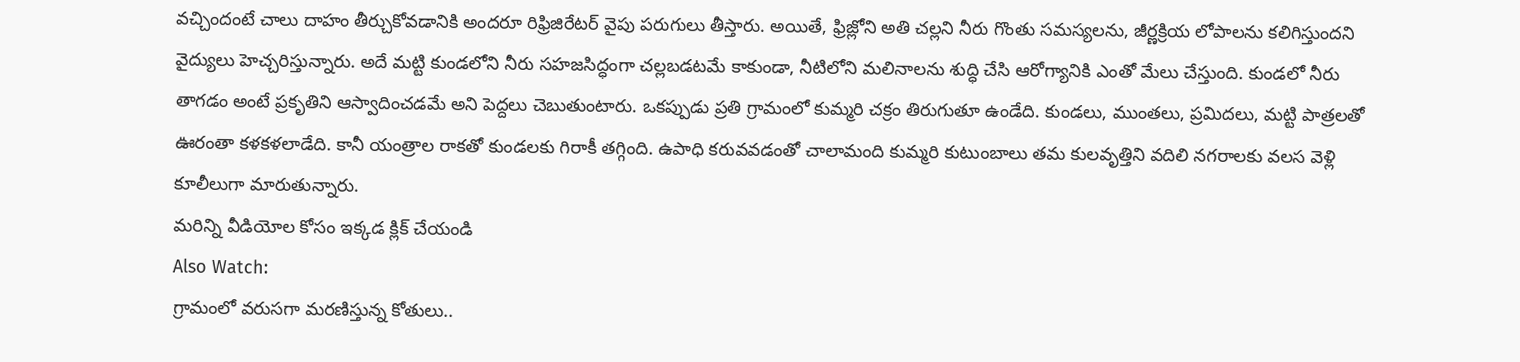వచ్చిందంటే చాలు దాహం తీర్చుకోవడానికి అందరూ రిఫ్రిజిరేటర్ వైపు పరుగులు తీస్తారు. అయితే, ఫ్రిజ్లోని అతి చల్లని నీరు గొంతు సమస్యలను, జీర్ణక్రియ లోపాలను కలిగిస్తుందని వైద్యులు హెచ్చరిస్తున్నారు. అదే మట్టి కుండలోని నీరు సహజసిద్ధంగా చల్లబడటమే కాకుండా, నీటిలోని మలినాలను శుద్ధి చేసి ఆరోగ్యానికి ఎంతో మేలు చేస్తుంది. కుండలో నీరు తాగడం అంటే ప్రకృతిని ఆస్వాదించడమే అని పెద్దలు చెబుతుంటారు. ఒకప్పుడు ప్రతి గ్రామంలో కుమ్మరి చక్రం తిరుగుతూ ఉండేది. కుండలు, ముంతలు, ప్రమిదలు, మట్టి పాత్రలతో ఊరంతా కళకళలాడేది. కానీ యంత్రాల రాకతో కుండలకు గిరాకీ తగ్గింది. ఉపాధి కరువవడంతో చాలామంది కుమ్మరి కుటుంబాలు తమ కులవృత్తిని వదిలి నగరాలకు వలస వెళ్లి కూలీలుగా మారుతున్నారు.
మరిన్ని వీడియోల కోసం ఇక్కడ క్లిక్ చేయండి
Also Watch:
గ్రామంలో వరుసగా మరణిస్తున్న కోతులు..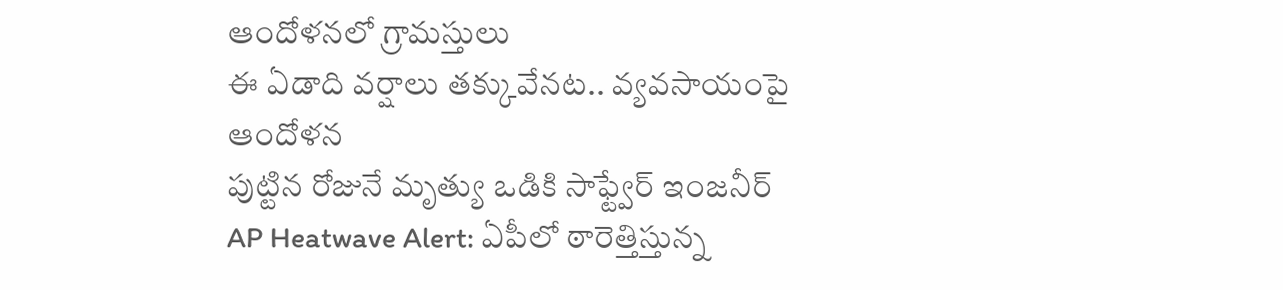ఆందోళనలో గ్రామస్తులు
ఈ ఏడాది వర్షాలు తక్కువేనట.. వ్యవసాయంపై ఆందోళన
పుట్టిన రోజునే మృత్యు ఒడికి సాఫ్ట్వేర్ ఇంజనీర్
AP Heatwave Alert: ఏపీలో ఠారెత్తిస్తున్న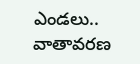ఎండలు.. వాతావరణ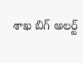శాఖ బిగ్ అలర్ట్